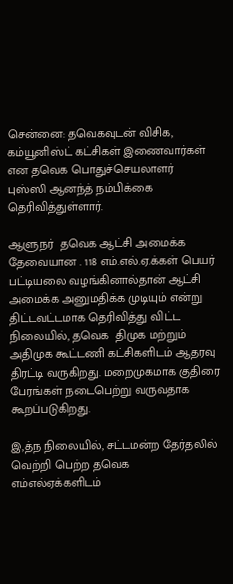சென்னை: தவெகவுடன் விசிக, கம்யூனிஸ்ட் கட்சிகள் இணைவார்கள் என தவெக பொதுச்செயலாளர்  புஸ்ஸி ஆனந்த் நம்பிக்கை தெரிவித்துள்ளார்.

ஆளுநர்  தவெக ஆட்சி அமைக்க தேவையான . 118 எம்.எல்.ஏ.க்கள் பெயர் பட்டியலை வழங்கினால்தான் ஆட்சி அமைக்க அனுமதிக்க முடியும் என்று திட்டவட்டமாக தெரிவித்து விட்ட நிலையில், தவெக  திமுக மற்றும் அதிமுக கூட்டணி கட்சிகளிடம் ஆதரவு திரட்டி வருகிறது. மறைமுகமாக குதிரை பேரங்கள் நடைபெற்று வருவதாக கூறப்படுகிறது.

இ,த்ந நிலையில், சட்டமன்ற தேர்தலில் வெற்றி பெற்ற தவெக எம்எல்ஏக்களிடம்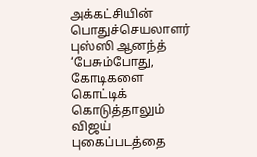அக்கட்சியின் பொதுச்செயலாளர் புஸ்ஸி ஆனந்த் ‘பேசும்போது, கோடிகளை கொட்டிக் கொடுத்தாலும் விஜய் புகைப்படத்தை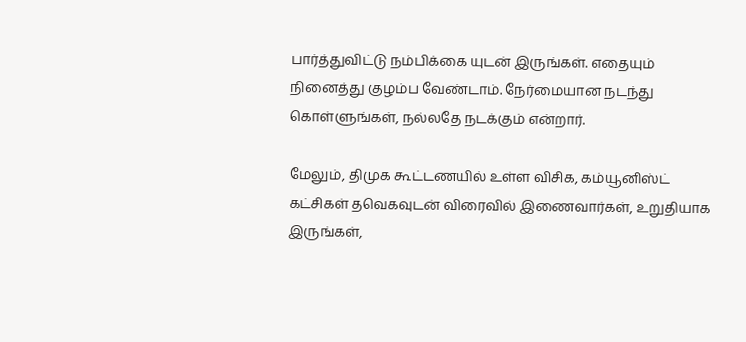பார்த்துவிட்டு நம்பிக்கை யுடன் இருங்கள். எதையும் நினைத்து குழம்ப வேண்டாம். நேர்மையான நடந்து கொள்ளுங்கள், நல்லதே நடக்கும் என்றார்.

மேலும், திமுக கூட்டணயில் உள்ள விசிக, கம்யூனிஸ்ட் கட்சிகள் தவெகவுடன் விரைவில் இணைவார்கள், உறுதியாக இருங்கள்,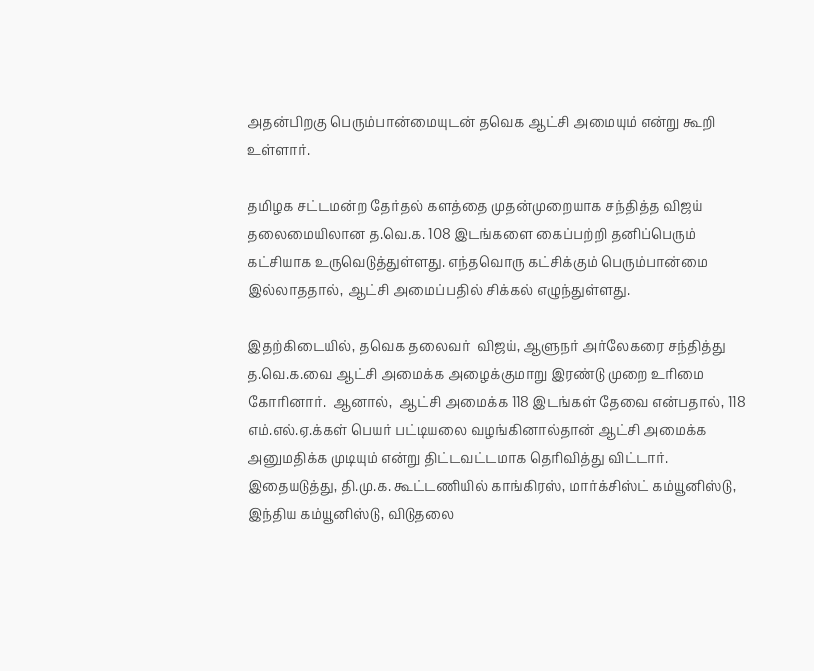அதன்பிறகு பெரும்பான்மையுடன் தவெக ஆட்சி அமையும் என்று கூறி உள்ளார்.

தமிழக சட்டமன்ற தேர்தல் களத்தை முதன்முறையாக சந்தித்த விஜய் தலைமையிலான த.வெ.க. 108 இடங்களை கைப்பற்றி தனிப்பெரும் கட்சியாக உருவெடுத்துள்ளது. எந்தவொரு கட்சிக்கும் பெரும்பான்மை இல்லாததால், ஆட்சி அமைப்பதில் சிக்கல் எழுந்துள்ளது.

இதற்கிடையில், தவெக தலைவர்  விஜய், ஆளுநர் அர்லேகரை சந்தித்து த.வெ.க.வை ஆட்சி அமைக்க அழைக்குமாறு இரண்டு முறை உரிமை கோரினார்.  ஆனால்,  ஆட்சி அமைக்க 118 இடங்கள் தேவை என்பதால், 118 எம்.எல்.ஏ.க்கள் பெயர் பட்டியலை வழங்கினால்தான் ஆட்சி அமைக்க அனுமதிக்க முடியும் என்று திட்டவட்டமாக தெரிவித்து விட்டார். இதையடுத்து, தி.மு.க. கூட்டணியில் காங்கிரஸ், மார்க்சிஸ்ட் கம்யூனிஸ்டு, இந்திய கம்யூனிஸ்டு, விடுதலை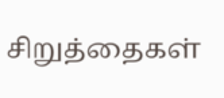சிறுத்தைகள்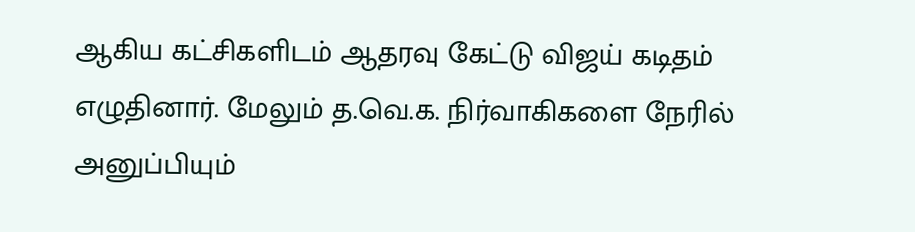ஆகிய கட்சிகளிடம் ஆதரவு கேட்டு விஜய் கடிதம் எழுதினார். மேலும் த.வெ.க. நிர்வாகிகளை நேரில் அனுப்பியும்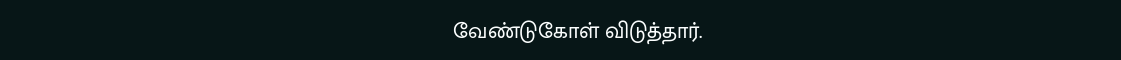வேண்டுகோள் விடுத்தார்.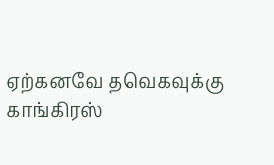ஏற்கனவே தவெகவுக்கு காங்கிரஸ்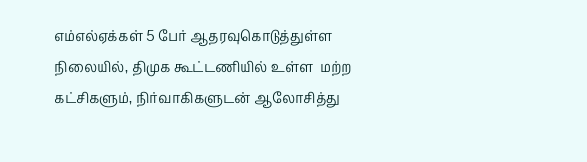எம்எல்ஏக்கள் 5 பேர் ஆதரவுகொடுத்துள்ள நிலையில், திமுக கூட்டணியில் உள்ள  மற்ற கட்சிகளும், நிர்வாகிகளுடன் ஆலோசித்து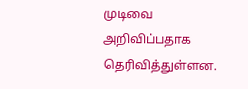முடிவை அறிவிப்பதாக தெரிவித்துள்ளன.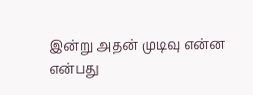இன்று அதன் முடிவு என்ன என்பது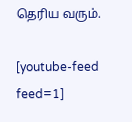தெரிய வரும்.

[youtube-feed feed=1]